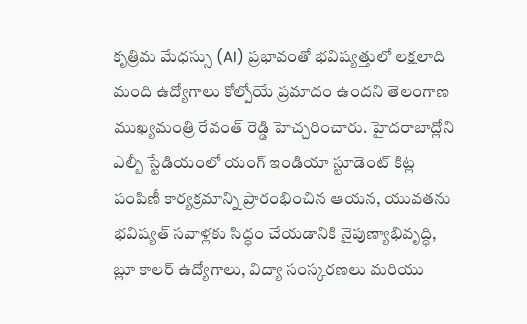కృత్రిమ మేధస్సు (AI) ప్రభావంతో భవిష్యత్తులో లక్షలాది మంది ఉద్యోగాలు కోల్పోయే ప్రమాదం ఉందని తెలంగాణ ముఖ్యమంత్రి రేవంత్ రెడ్డి హెచ్చరించారు. హైదరాబాద్లోని ఎల్బీ స్టేడియంలో యంగ్ ఇండియా స్టూడెంట్ కిట్ల పంపిణీ కార్యక్రమాన్ని ప్రారంభించిన ఆయన, యువతను భవిష్యత్ సవాళ్లకు సిద్ధం చేయడానికి నైపుణ్యాభివృద్ధి, బ్లూ కాలర్ ఉద్యోగాలు, విద్యా సంస్కరణలు మరియు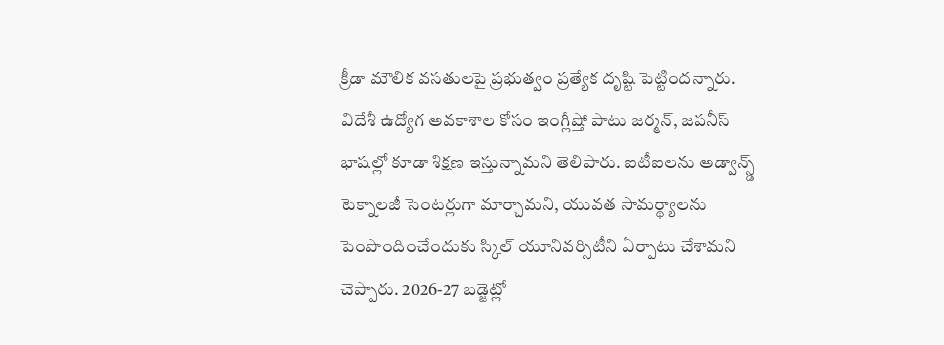క్రీడా మౌలిక వసతులపై ప్రభుత్వం ప్రత్యేక దృష్టి పెట్టిందన్నారు.
విదేశీ ఉద్యోగ అవకాశాల కోసం ఇంగ్లీష్తో పాటు జర్మన్, జపనీస్ భాషల్లో కూడా శిక్షణ ఇస్తున్నామని తెలిపారు. ఐటీఐలను అడ్వాన్స్డ్ టెక్నాలజీ సెంటర్లుగా మార్చామని, యువత సామర్థ్యాలను పెంపొందించేందుకు స్కిల్ యూనివర్సిటీని ఏర్పాటు చేశామని చెప్పారు. 2026-27 బడ్జెట్లో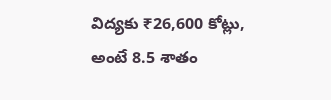విద్యకు ₹26,600 కోట్లు, అంటే 8.5 శాతం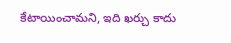కేటాయించామని, ఇది ఖర్చు కాదు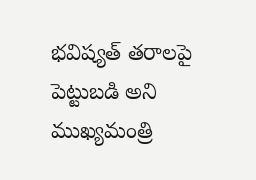భవిష్యత్ తరాలపై పెట్టుబడి అని ముఖ్యమంత్రి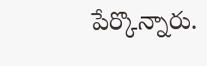పేర్కొన్నారు.